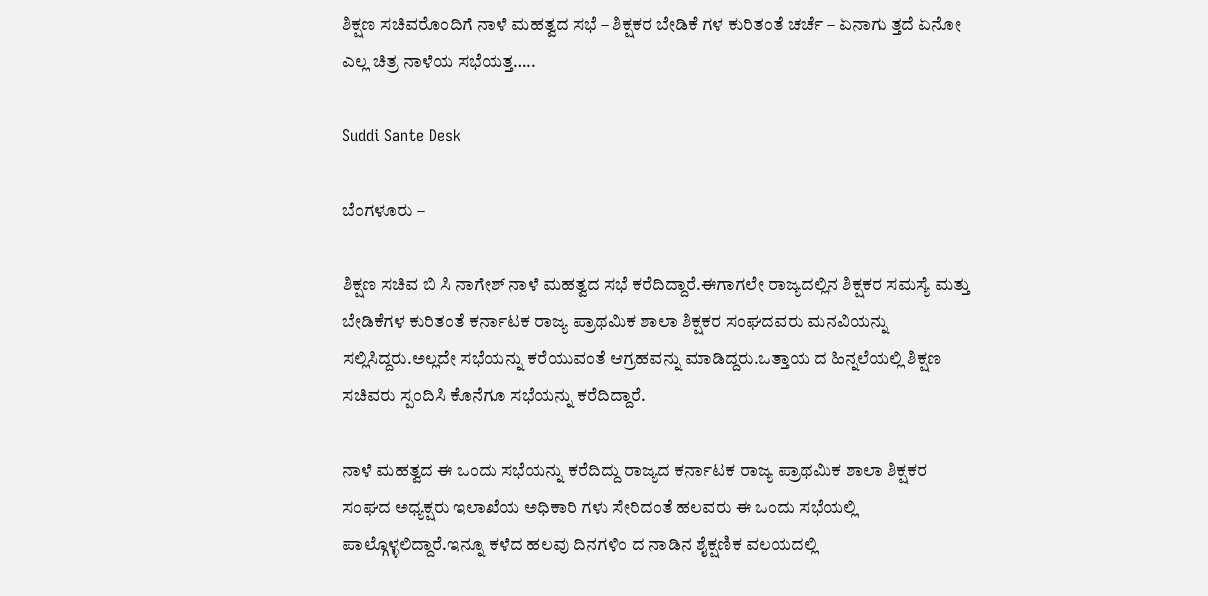ಶಿಕ್ಷಣ ಸಚಿವರೊಂದಿಗೆ ನಾಳೆ ಮಹತ್ವದ ಸಭೆ – ಶಿಕ್ಷಕರ ಬೇಡಿಕೆ ಗಳ ಕುರಿತಂತೆ ಚರ್ಚೆ – ಏನಾಗು ತ್ತದೆ ಏನೋ ಎಲ್ಲ ಚಿತ್ರ ನಾಳೆಯ ಸಭೆಯತ್ತ…..

Suddi Sante Desk

ಬೆಂಗಳೂರು –

ಶಿಕ್ಷಣ ಸಚಿವ ಬಿ ಸಿ ನಾಗೇಶ್ ನಾಳೆ ಮಹತ್ವದ ಸಭೆ ಕರೆದಿದ್ದಾರೆ.ಈಗಾಗಲೇ ರಾಜ್ಯದಲ್ಲಿನ ಶಿಕ್ಷಕರ ಸಮಸ್ಯೆ ಮತ್ತು ಬೇಡಿಕೆಗಳ ಕುರಿತಂತೆ ಕರ್ನಾಟಕ ರಾಜ್ಯ ಪ್ರಾಥಮಿಕ ಶಾಲಾ ಶಿಕ್ಷಕರ ಸಂಘದವರು ಮನವಿಯನ್ನು ಸಲ್ಲಿಸಿದ್ದರು.ಅಲ್ಲದೇ ಸಭೆಯನ್ನು ಕರೆಯುವಂತೆ ಆಗ್ರಹವನ್ನು ಮಾಡಿದ್ದರು.ಒತ್ತಾಯ ದ ಹಿನ್ನಲೆಯಲ್ಲಿ ಶಿಕ್ಷಣ ಸಚಿವರು ಸ್ಪಂದಿಸಿ ಕೊನೆಗೂ ಸಭೆಯನ್ನು ಕರೆದಿದ್ದಾರೆ.

ನಾಳೆ ಮಹತ್ವದ ಈ ಒಂದು ಸಭೆಯನ್ನು ಕರೆದಿದ್ದು ರಾಜ್ಯದ ಕರ್ನಾಟಕ ರಾಜ್ಯ ಪ್ರಾಥಮಿಕ ಶಾಲಾ ಶಿಕ್ಷಕರ ಸಂಘದ ಅಧ್ಯಕ್ಷರು ಇಲಾಖೆಯ ಅಧಿಕಾರಿ ಗಳು ಸೇರಿದಂತೆ ಹಲವರು ಈ ಒಂದು ಸಭೆಯಲ್ಲಿ ಪಾಲ್ಗೊಳ್ಳಲಿದ್ದಾರೆ.ಇನ್ನೂ ಕಳೆದ ಹಲವು ದಿನಗಳಿಂ ದ ನಾಡಿನ ಶೈಕ್ಷಣಿಕ ವಲಯದಲ್ಲಿ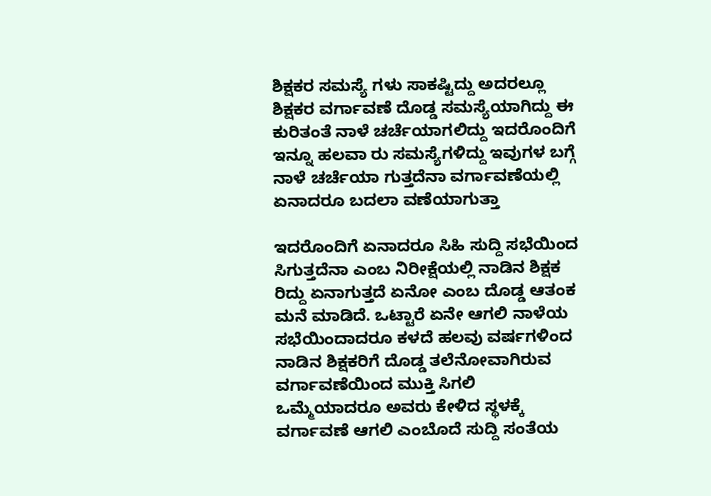ಶಿಕ್ಷಕರ ಸಮಸ್ಯೆ ಗಳು ಸಾಕಷ್ಟಿದ್ದು ಅದರಲ್ಲೂ ಶಿಕ್ಷಕರ ವರ್ಗಾವಣೆ ದೊಡ್ಡ ಸಮಸ್ಯೆಯಾಗಿದ್ದು ಈ ಕುರಿತಂತೆ ನಾಳೆ ಚರ್ಚೆಯಾಗಲಿದ್ದು ಇದರೊಂದಿಗೆ ಇನ್ನೂ ಹಲವಾ ರು ಸಮಸ್ಯೆಗಳಿದ್ದು ಇವುಗಳ ಬಗ್ಗೆ ನಾಳೆ ಚರ್ಚೆಯಾ ಗುತ್ತದೆನಾ ವರ್ಗಾವಣೆಯಲ್ಲಿ ಏನಾದರೂ ಬದಲಾ ವಣೆಯಾಗುತ್ತಾ

ಇದರೊಂದಿಗೆ ಏನಾದರೂ ಸಿಹಿ ಸುದ್ದಿ ಸಭೆಯಿಂದ ಸಿಗುತ್ತದೆನಾ ಎಂಬ ನಿರೀಕ್ಷೆಯಲ್ಲಿ ನಾಡಿನ ಶಿಕ್ಷಕ ರಿದ್ದು ಏನಾಗುತ್ತದೆ ಏನೋ ಎಂಬ ದೊಡ್ಡ ಆತಂಕ ಮನೆ ಮಾಡಿದೆ. ಒಟ್ಟಾರೆ ಏನೇ ಆಗಲಿ ನಾಳೆಯ ಸಭೆಯಿಂದಾದರೂ ಕಳದೆ ಹಲವು ವರ್ಷಗಳಿಂದ ನಾಡಿನ ಶಿಕ್ಷಕರಿಗೆ ದೊಡ್ಡ ತಲೆನೋವಾಗಿರುವ ವರ್ಗಾವಣೆಯಿಂದ ಮುಕ್ತಿ ಸಿಗಲಿ ಒಮ್ಮೆಯಾದರೂ ಅವರು ಕೇಳಿದ ಸ್ಥಳಕ್ಕೆ ವರ್ಗಾವಣೆ ಆಗಲಿ ಎಂಬೊದೆ ಸುದ್ದಿ ಸಂತೆಯ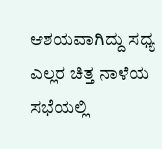ಆಶಯವಾಗಿದ್ದು ಸಧ್ಯ ಎಲ್ಲರ ಚಿತ್ತ ನಾಳೆಯ ಸಭೆಯಲ್ಲಿ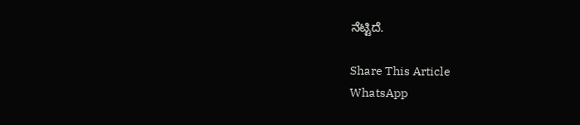ನೆಟ್ಟಿದೆ.

Share This Article
WhatsApp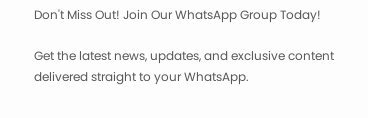Don't Miss Out! Join Our WhatsApp Group Today!

Get the latest news, updates, and exclusive content delivered straight to your WhatsApp.